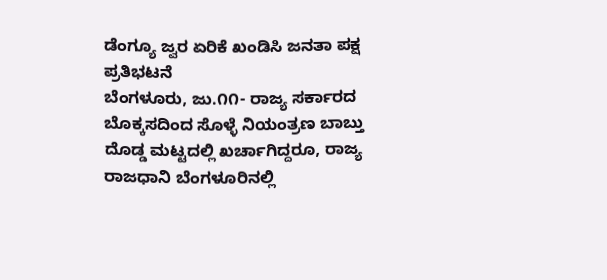ಡೆಂಗ್ಯೂ ಜ್ವರ ಏರಿಕೆ ಖಂಡಿಸಿ ಜನತಾ ಪಕ್ಷ ಪ್ರತಿಭಟನೆ
ಬೆಂಗಳೂರು, ಜು.೧೧- ರಾಜ್ಯ ಸರ್ಕಾರದ ಬೊಕ್ಕಸದಿಂದ ಸೊಳ್ಳೆ ನಿಯಂತ್ರಣ ಬಾಬ್ತು ದೊಡ್ಡ ಮಟ್ಟದಲ್ಲಿ ಖರ್ಚಾಗಿದ್ದರೂ, ರಾಜ್ಯ ರಾಜಧಾನಿ ಬೆಂಗಳೂರಿನಲ್ಲಿ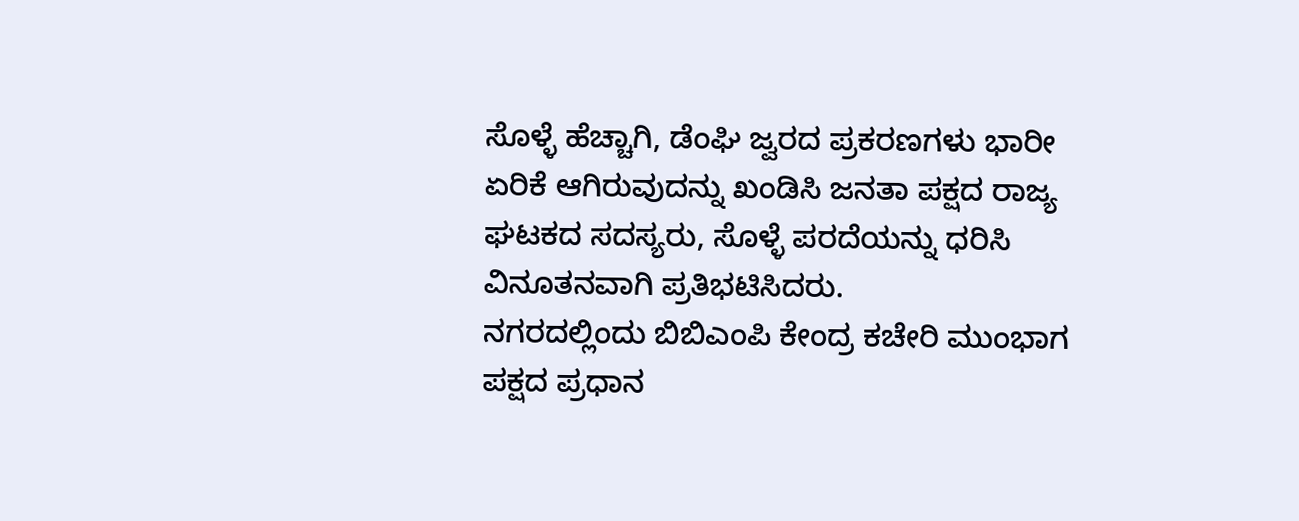ಸೊಳ್ಳೆ ಹೆಚ್ಚಾಗಿ, ಡೆಂಘಿ ಜ್ವರದ ಪ್ರಕರಣಗಳು ಭಾರೀ ಏರಿಕೆ ಆಗಿರುವುದನ್ನು ಖಂಡಿಸಿ ಜನತಾ ಪಕ್ಷದ ರಾಜ್ಯ ಘಟಕದ ಸದಸ್ಯರು, ಸೊಳ್ಳೆ ಪರದೆಯನ್ನು ಧರಿಸಿ ವಿನೂತನವಾಗಿ ಪ್ರತಿಭಟಿಸಿದರು.
ನಗರದಲ್ಲಿಂದು ಬಿಬಿಎಂಪಿ ಕೇಂದ್ರ ಕಚೇರಿ ಮುಂಭಾಗ ಪಕ್ಷದ ಪ್ರಧಾನ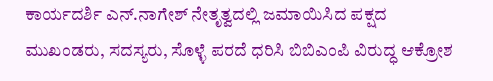ಕಾರ್ಯದರ್ಶಿ ಎನ್.ನಾಗೇಶ್ ನೇತೃತ್ವದಲ್ಲಿ ಜಮಾಯಿಸಿದ ಪಕ್ಷದ ಮುಖಂಡರು, ಸದಸ್ಯರು, ಸೊಳ್ಳೆ ಪರದೆ ಧರಿಸಿ ಬಿಬಿಎಂಪಿ ವಿರುದ್ಧ ಆಕ್ರೋಶ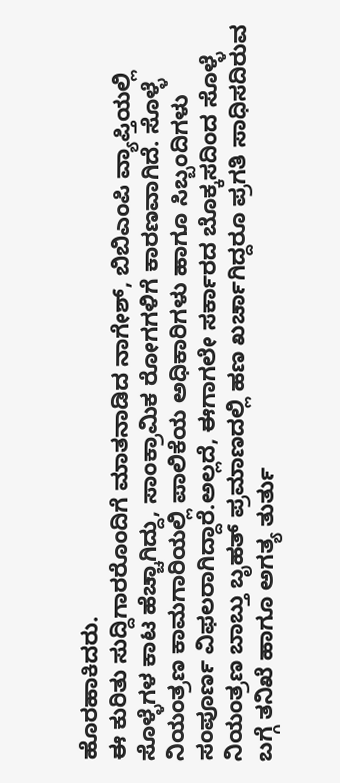ಹೊರಹಾಕಿದರು.
ಈ ಕುರಿತು ಸುದ್ದಿಗಾರರೊಂದಿಗೆ ಮಾತನಾಡಿದ ನಾಗೇಶ್, ಬಿಬಿಎಂಪಿ ವ್ಯಾಪ್ತಿಯಲ್ಲಿ ಸೊಳ್ಳೆಗಳ ಕಾಟ ಹೆಚ್ಚಾಗಿದ್ದು, ಸಾಂಕ್ರಾಮಿಕ ರೋಗಗಳಿಗೆ ಕಾರಣವಾಗಿದೆ. ಸೊಳ್ಳೆ ನಿಯಂತ್ರಣ ಕಾಮಗಾರಿಯಲ್ಲಿ ಪಾಲಿಕೆಯ ಅಧಿಕಾರಿಗಳು ಹಾಗೂ ಸಿಬ್ಬಂದಿಗಳು ಸಂಪೂರ್ಣ ವಿಫಲರಾಗಿದ್ದಾರೆ.ಅಲ್ಲದೆ, ಈಗಾಗಲೇ ಸರ್ಕಾರದ ಬೊಕ್ಕಸದಿಂದ ಸೊಳ್ಳೆ ನಿಯಂತ್ರಣ ಬಾಬ್ತು ಬೃಹತ್ ಪ್ರಮಾಣದಲ್ಲಿ ಹಣ ಖರ್ಚಾಗಿದ್ದರೂ ಪ್ರಗತಿ ಸಾಧಿಸದಿರುವ ಬಗ್ಗೆ ತನಿಖೆ ಹಾಗೂ ಅಗತ್ಯ ತುರ್ತು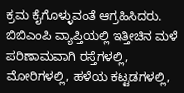ಕ್ರಮ ಕೈಗೊಳ್ಳುವಂತೆ ಆಗ್ರಹಿಸಿದರು.
ಬಿಬಿಎಂಪಿ ವ್ಯಾಪ್ತಿಯಲ್ಲಿ ಇತ್ತೀಚಿನ ಮಳೆ ಪರಿಣಾಮವಾಗಿ ರಸ್ತೆಗಳಲ್ಲಿ, ಮೋರಿಗಳಲ್ಲಿ, ಹಳೆಯ ಕಟ್ಟಡಗಳಲ್ಲಿ,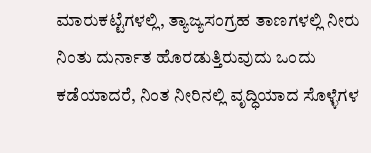ಮಾರುಕಟ್ಟೆಗಳಲ್ಲಿ, ತ್ಯಾಜ್ಯಸಂಗ್ರಹ ತಾಣಗಳಲ್ಲಿ ನೀರು ನಿಂತು ದುರ್ನಾತ ಹೊರಡುತ್ತಿರುವುದು ಒಂದು ಕಡೆಯಾದರೆ, ನಿಂತ ನೀರಿನಲ್ಲಿ ವೃದ್ಧಿಯಾದ ಸೊಳ್ಳೆಗಳ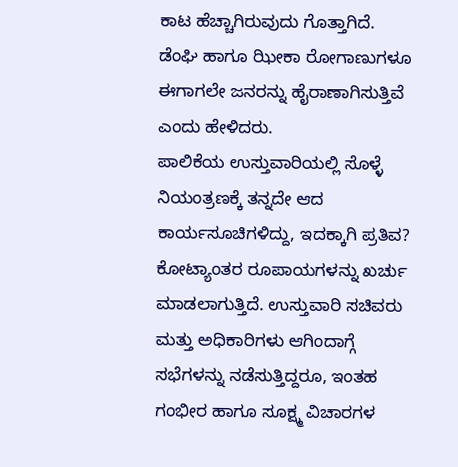ಕಾಟ ಹೆಚ್ಚಾಗಿರುವುದು ಗೊತ್ತಾಗಿದೆ. ಡೆಂಘಿ ಹಾಗೂ ಝೀಕಾ ರೋಗಾಣುಗಳೂ ಈಗಾಗಲೇ ಜನರನ್ನು ಹೈರಾಣಾಗಿಸುತ್ತಿವೆ ಎಂದು ಹೇಳಿದರು.
ಪಾಲಿಕೆಯ ಉಸ್ತುವಾರಿಯಲ್ಲಿ ಸೊಳ್ಳೆ ನಿಯಂತ್ರಣಕ್ಕೆ ತನ್ನದೇ ಆದ ಕಾರ್ಯಸೂಚಿಗಳಿದ್ದು, ಇದಕ್ಕಾಗಿ ಪ್ರತಿವ? ಕೋಟ್ಯಾಂತರ ರೂಪಾಯಗಳನ್ನು ಖರ್ಚು ಮಾಡಲಾಗುತ್ತಿದೆ. ಉಸ್ತುವಾರಿ ಸಚಿವರು ಮತ್ತು ಅಧಿಕಾರಿಗಳು ಆಗಿಂದಾಗ್ಗೆ ಸಭೆಗಳನ್ನು ನಡೆಸುತ್ತಿದ್ದರೂ, ಇಂತಹ ಗಂಭೀರ ಹಾಗೂ ಸೂಕ್ಷ್ಮ ವಿಚಾರಗಳ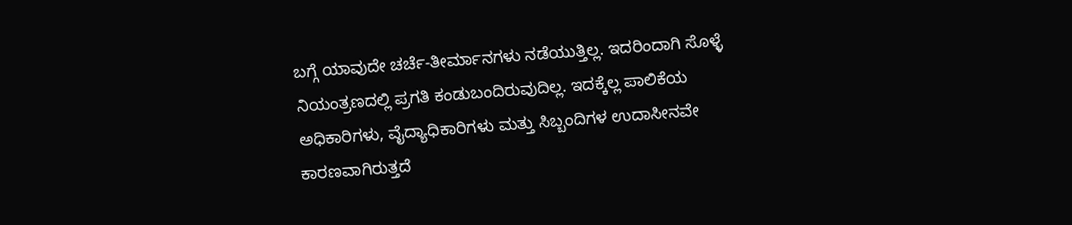ಬಗ್ಗೆ ಯಾವುದೇ ಚರ್ಚೆ-ತೀರ್ಮಾನಗಳು ನಡೆಯುತ್ತಿಲ್ಲ. ಇದರಿಂದಾಗಿ ಸೊಳ್ಳೆ ನಿಯಂತ್ರಣದಲ್ಲಿ ಪ್ರಗತಿ ಕಂಡುಬಂದಿರುವುದಿಲ್ಲ. ಇದಕ್ಕೆಲ್ಲ ಪಾಲಿಕೆಯ ಅಧಿಕಾರಿಗಳು, ವೈದ್ಯಾಧಿಕಾರಿಗಳು ಮತ್ತು ಸಿಬ್ಬಂದಿಗಳ ಉದಾಸೀನವೇ ಕಾರಣವಾಗಿರುತ್ತದೆ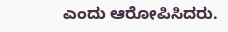ಎಂದು ಆರೋಪಿಸಿದರು.